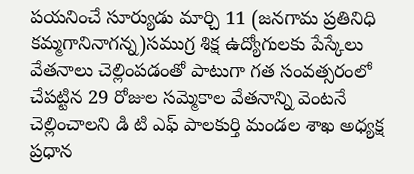పయనించే సూర్యుడు మార్చి 11 (జనగామ ప్రతినిధి కమ్మగానినాగన్న)సముగ్ర శిక్ష ఉద్యోగులకు పేస్కేలు వేతనాలు చెల్లింపడంతో పాటుగా గత సంవత్సరంలో చేపట్టిన 29 రోజుల సమ్మెకాల వేతనాన్ని వెంటనే చెల్లించాలని డి టి ఎఫ్ పాలకుర్తి మండల శాఖ అధ్యక్ష ప్రధాన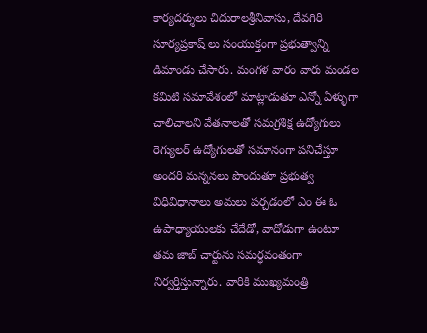కార్యదర్శులు చిదురాలశ్రీనివాసు, దేవగిరి సూర్యప్రకాష్ లు సంయుక్తంగా ప్రభుత్వాన్ని డిమాండు చేసారు. మంగళ వారం వారు మండల కమిటి సమావేశంలో మాట్లాడుతూ ఎన్నో ఏళ్ళుగా చాలిచాలని వేతనాలతో సమగ్రశిక్ష ఉద్యోగులు రెగ్యులర్ ఉద్యోగులతో సమానంగా పనిచేస్తూ అందరి మన్ననలు పొందుతూ ప్రభుత్వ విధివిధానాలు అమలు పర్చడంలో ఎం ఈ ఓ ఉపాధ్యాయులకు చేదేడో, వాదోడుగా ఉంటూ తమ జాబ్ చార్టును సమర్ధవంతంగా నిర్వర్తిస్తున్నారు. వారికి ముఖ్యమంత్రి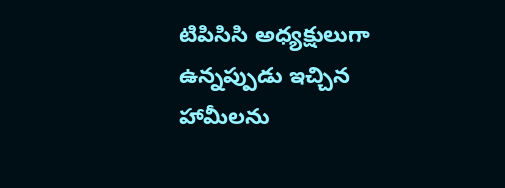టిపిసిసి అధ్యక్షులుగా ఉన్నప్పుడు ఇచ్చిన హామీలను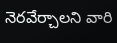నెరవేర్చాలని వారి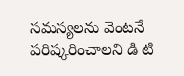సమస్యలను వెంటనే పరిష్కరించాలని డి టి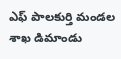ఎఫ్ పాలకుర్తి మండల శాఖ డిమాండు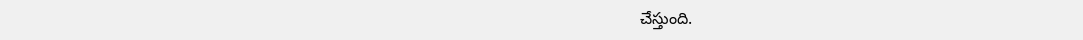చేస్తుంది.